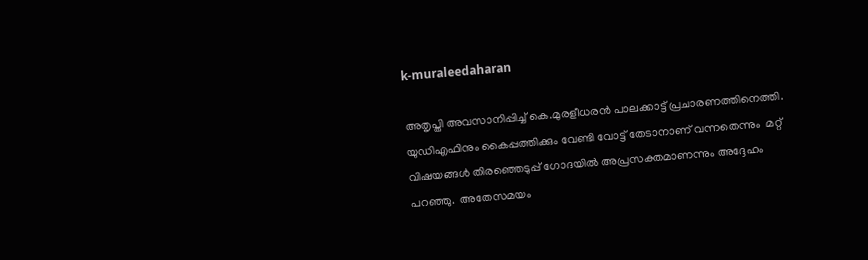k-muraleedaharan

അതൃപ്തി അവസാനിപ്പിച്ച് കെ.മുരളീധരൻ പാലക്കാട്ട് പ്രചാരണത്തിനെത്തി. യുഡിഎഫിനും കൈപ്പത്തിക്കും വേണ്ടി വോട്ട് തേടാനാണ് വന്നതെന്നും  മറ്റ്‌ വിഷയങ്ങൾ തിരഞ്ഞെടുപ്പ് ഗോദയിൽ അപ്രസക്തമാണന്നും അദ്ദേഹം പറഞ്ഞു.  അതേസമയം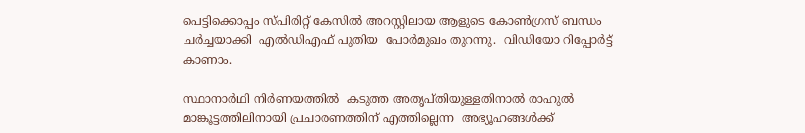പെട്ടിക്കൊപ്പം സ്പിരിറ്റ് കേസിൽ അറസ്റ്റിലായ ആളുടെ കോൺഗ്രസ് ബന്ധം ചർച്ചയാക്കി  എൽഡിഎഫ് പുതിയ  പോർമുഖം തുറന്നു.  വിഡിയോ റിപ്പോര്‍ട്ട് കാണാം.

സ്ഥാനാർഥി നിർണയത്തിൽ  കടുത്ത അതൃപ്തിയുള്ളതിനാൽ രാഹുൽ മാങ്കൂട്ടത്തിലിനായി പ്രചാരണത്തിന് എത്തില്ലെന്ന  അഭ്യൂഹങ്ങൾക്ക്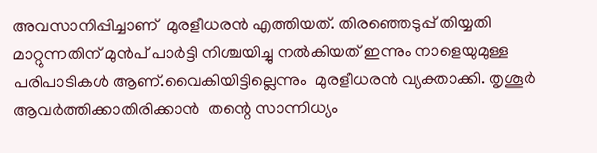അവസാനിപ്പിച്ചാണ്  മുരളീധരൻ എത്തിയത്. തിരഞ്ഞെടുപ്പ് തിയ്യതി മാറ്റുന്നതിന് മുൻപ് പാർട്ടി നിശ്ചയിച്ചു നൽകിയത് ഇന്നും നാളെയുമുള്ള പരിപാടികൾ ആണ്.വൈകിയിട്ടില്ലെന്നും  മുരളീധരൻ വ്യക്താക്കി. തൃശൂർ ആവർത്തിക്കാതിരിക്കാൻ  തന്റെ സാന്നിധ്യം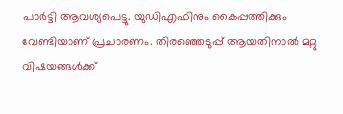പാർട്ടി ആവശ്യപെട്ടു. യുഡിഎഫിനും കൈപ്പത്തിക്കും വേണ്ടിയാണ് പ്രചാരണം. തിരഞ്ഞെടുപ്പ് ആയതിനാൽ മറ്റു വിഷയങ്ങൾക്ക്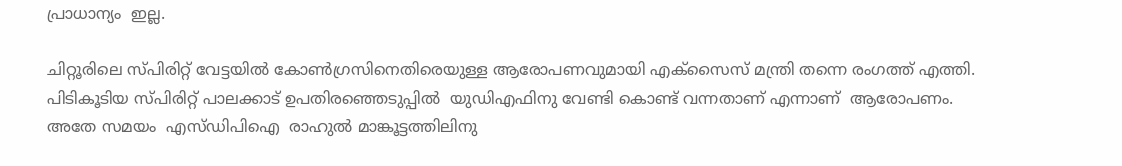പ്രാധാന്യം  ഇല്ല.

ചിറ്റൂരിലെ സ്പിരിറ്റ് വേട്ടയിൽ കോൺഗ്രസിനെതിരെയുള്ള ആരോപണവുമായി എക്സൈസ് മന്ത്രി തന്നെ രംഗത്ത് എത്തി. പിടികൂടിയ സ്പിരിറ്റ് പാലക്കാട് ഉപതിരഞ്ഞെടുപ്പിൽ  യുഡിഎഫിനു വേണ്ടി കൊണ്ട് വന്നതാണ് എന്നാണ്  ആരോപണം. അതേ സമയം  എസ്ഡിപിഐ  രാഹുൽ മാങ്കൂട്ടത്തിലിനു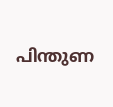പിന്തുണ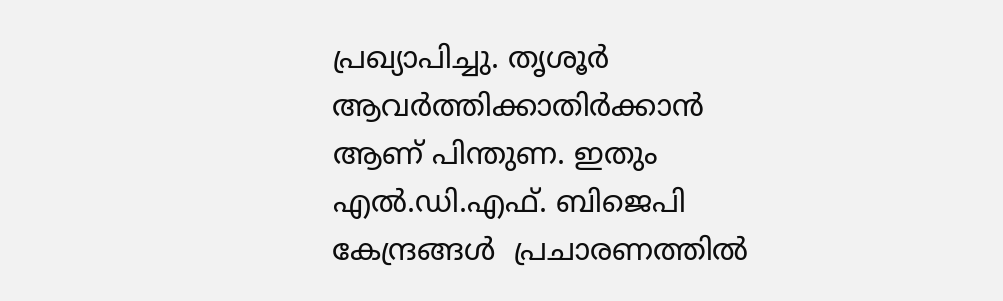പ്രഖ്യാപിച്ചു. തൃശൂർ ആവർത്തിക്കാതിർക്കാൻ ആണ് പിന്തുണ. ഇതും  എൽ.ഡി.എഫ്. ബിജെപി കേന്ദ്രങ്ങൾ  പ്രചാരണത്തിൽ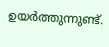ഉയർത്തുന്നുണ്ട്.